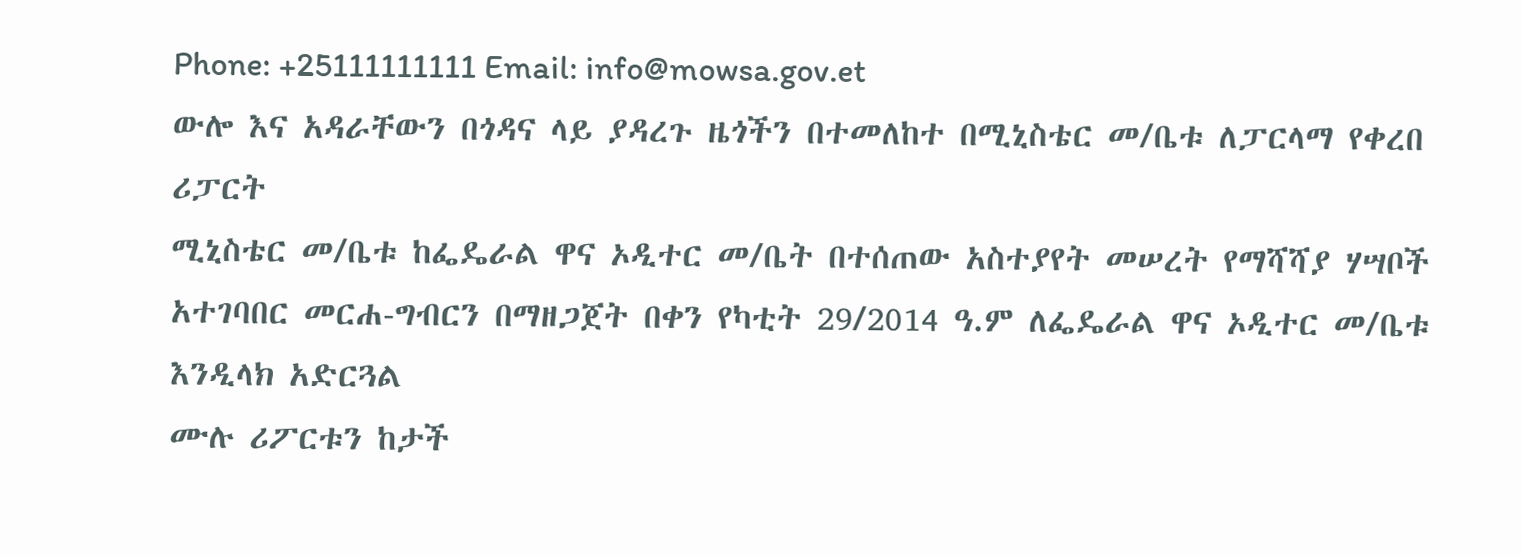Phone: +25111111111 Email: info@mowsa.gov.et
ውሎ እና አዳራቸውን በጎዳና ላይ ያዳረጉ ዜጎችን በተመለከተ በሚኒስቴር መ/ቤቱ ለፓርላማ የቀረበ ሪፓርት
ሚኒስቴር መ/ቤቱ ከፌዴራል ዋና ኦዲተር መ/ቤት በተሰጠው አስተያየት መሠረት የማሻሻያ ሃሣቦች አተገባበር መርሐ-ግብርን በማዘጋጀት በቀን የካቲት 29/2014 ዓ.ም ለፌዴራል ዋና ኦዲተር መ/ቤቱ እንዲላክ አድርጓል
ሙሉ ሪፖርቱን ከታች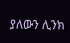ያለውን ሊንክ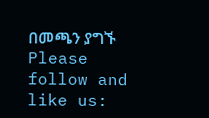በመጫን ያግኙ
Please follow and like us: